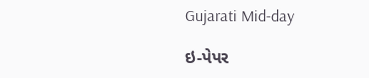Gujarati Mid-day

ઇ-પેપર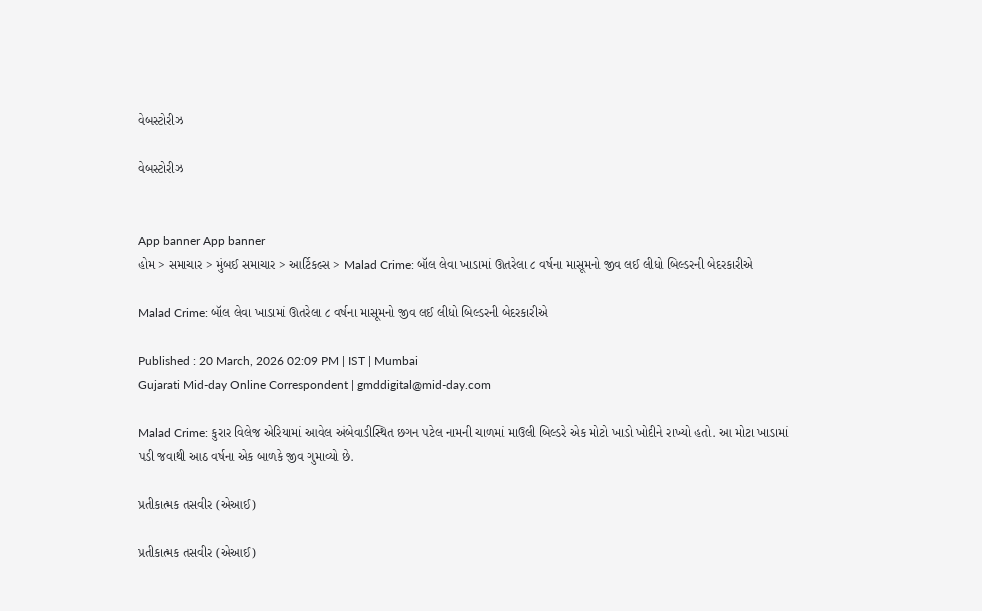વેબસ્ટોરીઝ

વેબસ્ટોરીઝ


App banner App banner
હોમ > સમાચાર > મુંબઈ સમાચાર > આર્ટિકલ્સ > Malad Crime: બૉલ લેવા ખાડામાં ઊતરેલા ૮ વર્ષના માસૂમનો જીવ લઈ લીધો બિલ્ડરની બેદરકારીએ

Malad Crime: બૉલ લેવા ખાડામાં ઊતરેલા ૮ વર્ષના માસૂમનો જીવ લઈ લીધો બિલ્ડરની બેદરકારીએ

Published : 20 March, 2026 02:09 PM | IST | Mumbai
Gujarati Mid-day Online Correspondent | gmddigital@mid-day.com

Malad Crime: કુરાર વિલેજ એરિયામાં આવેલ અંબેવાડીસ્થિત છગન પટેલ નામની ચાળમાં માઉલી બિલ્ડરે એક મોટો ખાડો ખોદીને રાખ્યો હતો. આ મોટા ખાડામાં પડી જવાથી આઠ વર્ષના એક બાળકે જીવ ગુમાવ્યો છે.

પ્રતીકાત્મક તસવીર (એઆઈ)

પ્રતીકાત્મક તસવીર (એઆઈ)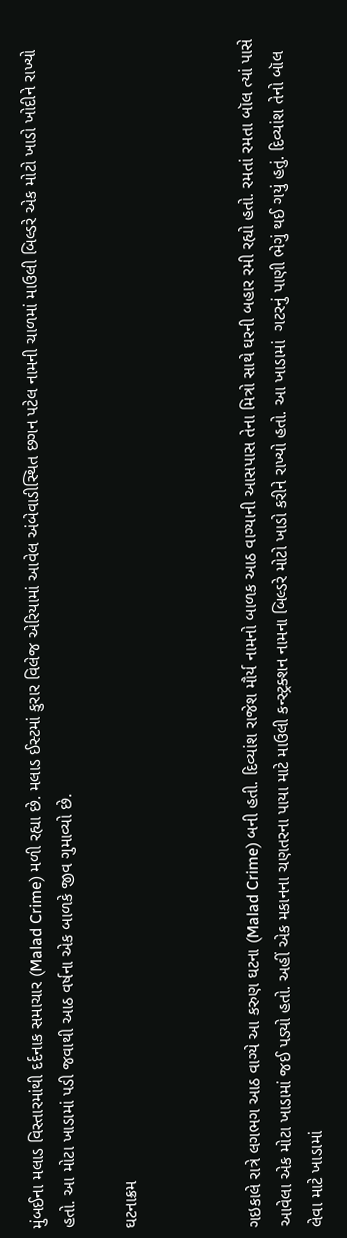મુંબઈના મલાડ વિસ્તારમાંથી દર્દનાક સમાચાર (Malad Crime) મળી રહ્યા છે. મલાડ ઈસ્ટમાં કુરાર વિલેજ એરિયામાં આવેલ અંબેવાડીસ્થિત છગન પટેલ નામની ચાળમાં માઉલી બિલ્ડરે એક મોટો ખાડો ખોદીને રાખ્યો હતો. આ મોટા ખાડામાં પડી જવાથી આઠ વર્ષના એક બાળકે જીવ ગુમાવ્યો છે.

ઘટનાક્રમ



ગઇકાલે રાત્રે લગભગ આઠ વાગ્યે આ કરુણ ઘટના (Malad Crime) બની હતી. દિવ્યાંશ રાજેશ મૌર્ય નામનો બાળક આઠ વાગ્યાની આસપાસ તેના મિત્રો સાથે ઘરની બહાર રમી રહ્યો હતો. રમતાં રમતા બૉલ ત્યાં પાસે આવેલા એક મોટા ખાડામાં જઈ પડ્યો હતો. અહીં એક મકાનના ચણતરના પાયા માટે માઉલી કન્સ્ટ્રક્શન નામના બિલ્ડરે મોટો ખાડો કરીને રાખ્યો હતો. આ ખાડામાં  ગટરનું પાણી ભેગું થઈ ગયું હતું. દિવ્યાંશ તેનો બૉલ લેવા માટે ખાડામાં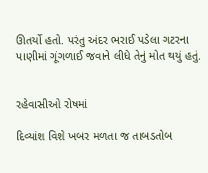ઊતર્યો હતો. પરંતુ અંદર ભરાઈ પડેલા ગટરના પાણીમાં ગૂંગળાઈ જવાને લીધે તેનું મોત થયું હતું.


રહેવાસીઓ રોષમાં

દિવ્યાંશ વિશે ખબર મળતા જ તાબડતોબ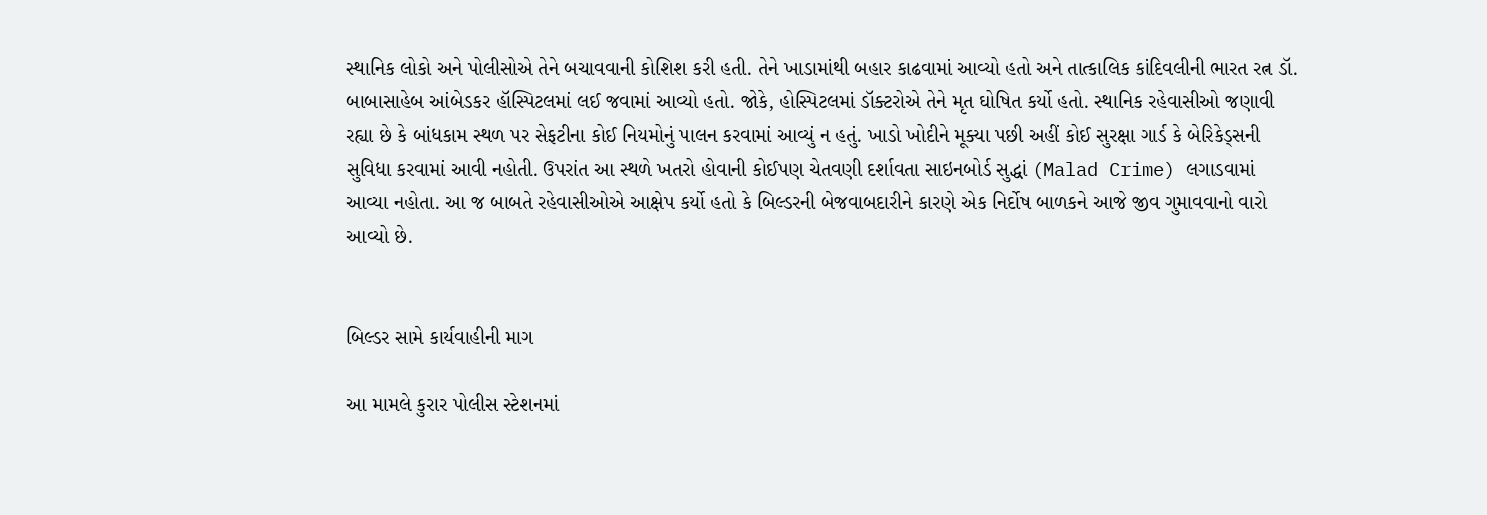સ્થાનિક લોકો અને પોલીસોએ તેને બચાવવાની કોશિશ કરી હતી. તેને ખાડામાંથી બહાર કાઢવામાં આવ્યો હતો અને તાત્કાલિક કાંદિવલીની ભારત રત્ન ડૉ. બાબાસાહેબ આંબેડકર હૉસ્પિટલમાં લઈ જવામાં આવ્યો હતો. જોકે, હોસ્પિટલમાં ડૉક્ટરોએ તેને મૃત ઘોષિત કર્યો હતો. સ્થાનિક રહેવાસીઓ જણાવી રહ્યા છે કે બાંધકામ સ્થળ પર સેફટીના કોઈ નિયમોનું પાલન કરવામાં આવ્યું ન હતું. ખાડો ખોદીને મૂક્યા પછી અહીં કોઈ સુરક્ષા ગાર્ડ કે બેરિકેડ્સની સુવિધા કરવામાં આવી નહોતી. ઉપરાંત આ સ્થળે ખતરો હોવાની કોઈપણ ચેતવણી દર્શાવતા સાઇનબોર્ડ સુદ્ધાં (Malad Crime) લગાડવામાં આવ્યા નહોતા. આ જ બાબતે રહેવાસીઓએ આક્ષેપ કર્યો હતો કે બિલ્ડરની બેજવાબદારીને કારણે એક નિર્દોષ બાળકને આજે જીવ ગુમાવવાનો વારો આવ્યો છે.


બિલ્ડર સામે કાર્યવાહીની માગ

આ મામલે કુરાર પોલીસ સ્ટેશનમાં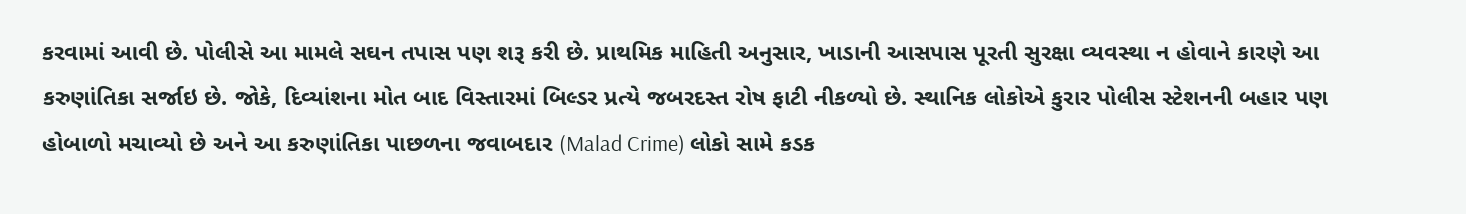કરવામાં આવી છે. પોલીસે આ મામલે સઘન તપાસ પણ શરૂ કરી છે. પ્રાથમિક માહિતી અનુસાર, ખાડાની આસપાસ પૂરતી સુરક્ષા વ્યવસ્થા ન હોવાને કારણે આ કરુણાંતિકા સર્જાઇ છે. જોકે, દિવ્યાંશના મોત બાદ વિસ્તારમાં બિલ્ડર પ્રત્યે જબરદસ્ત રોષ ફાટી નીકળ્યો છે. સ્થાનિક લોકોએ કુરાર પોલીસ સ્ટેશનની બહાર પણ હોબાળો મચાવ્યો છે અને આ કરુણાંતિકા પાછળના જવાબદાર (Malad Crime) લોકો સામે કડક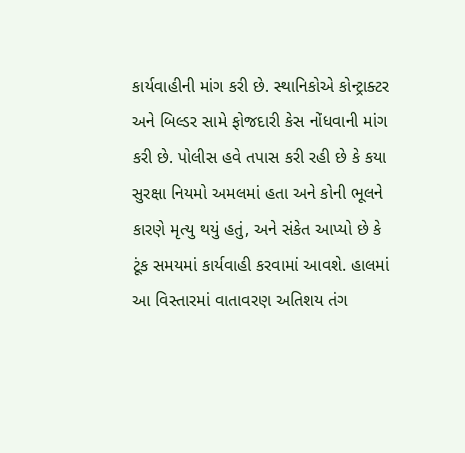કાર્યવાહીની માંગ કરી છે. સ્થાનિકોએ કોન્ટ્રાક્ટર અને બિલ્ડર સામે ફોજદારી કેસ નોંધવાની માંગ કરી છે. પોલીસ હવે તપાસ કરી રહી છે કે કયા સુરક્ષા નિયમો અમલમાં હતા અને કોની ભૂલને કારણે મૃત્યુ થયું હતું, અને સંકેત આપ્યો છે કે ટૂંક સમયમાં કાર્યવાહી કરવામાં આવશે. હાલમાં આ વિસ્તારમાં વાતાવરણ અતિશય તંગ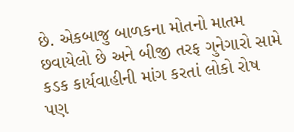છે. એકબાજુ બાળકના મોતનો માતમ છવાયેલો છે અને બીજી તરફ ગુનેગારો સામે કડક કાર્યવાહીની માંગ કરતાં લોકો રોષ પણ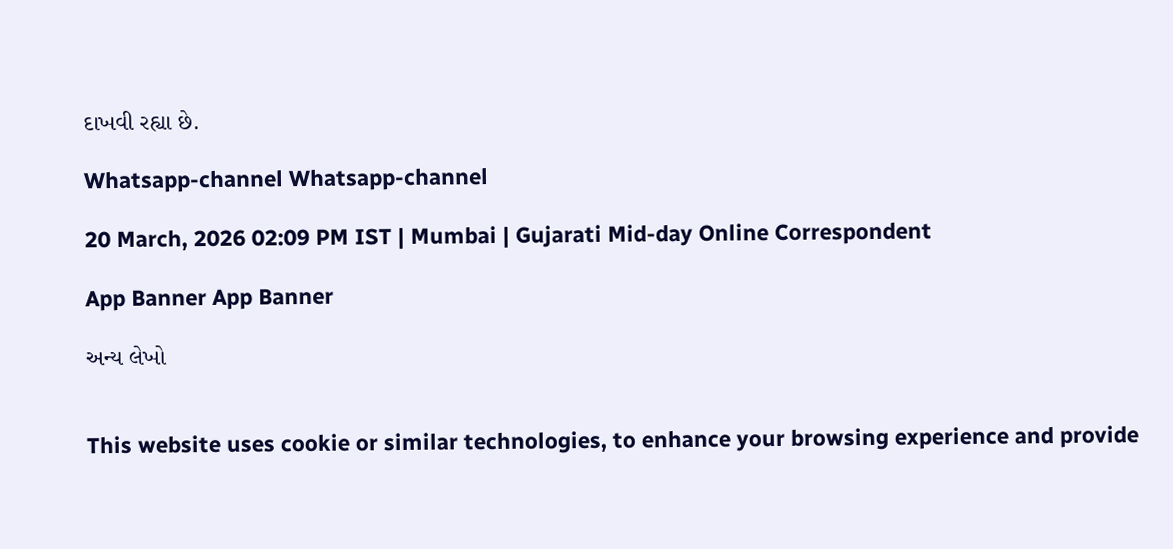દાખવી રહ્યા છે.

Whatsapp-channel Whatsapp-channel

20 March, 2026 02:09 PM IST | Mumbai | Gujarati Mid-day Online Correspondent

App Banner App Banner

અન્ય લેખો


This website uses cookie or similar technologies, to enhance your browsing experience and provide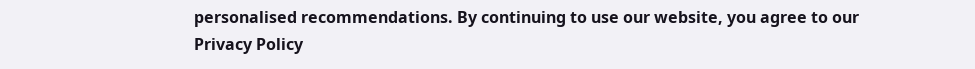personalised recommendations. By continuing to use our website, you agree to our Privacy Policy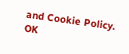and Cookie Policy. OK